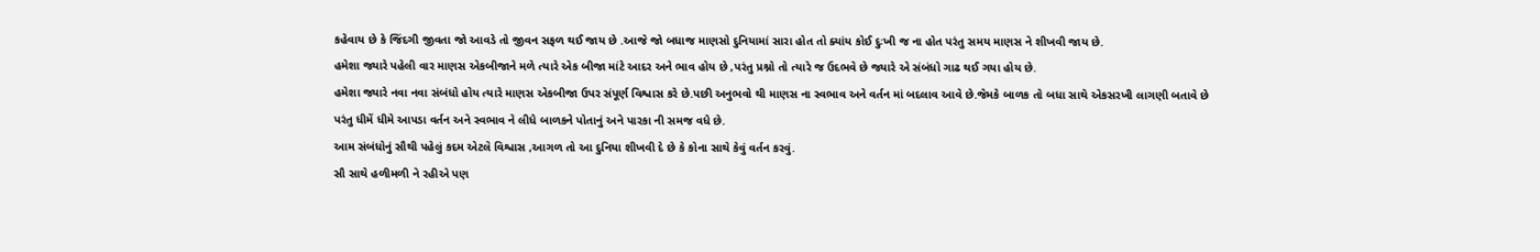કહેવાય છે કે જિંદગી જીવતા જો આવડે તો જીવન સફળ થઈ જાય છે .આજે જો બધાજ માણસો દુનિયામાં સારા હોત તો ક્યાંય કોઈ દુઃખી જ ના હોત પરંતુ સમય માણસ ને શીખવી જાય છે.
હમેશા જ્યારે પહેલી વાર માણસ એકબીજાને મળે ત્યારે એક બીજા માંટે આદર અને ભાવ હોય છે ,પરંતુ પ્રશ્નો તો ત્યારે જ ઉદભવે છે જ્યારે એ સંબંધો ગાઢ થઈ ગયા હોય છે.
હમેશા જ્યારે નવા નવા સંબંધો હોય ત્યારે માણસ એકબીજા ઉપર સંપૂર્ણ વિશ્વાસ કરે છે.પછી અનુભવો થી માણસ ના સ્વભાવ અને વર્તન માં બદલાવ આવે છે.જેમકે બાળક તો બધા સાથે એકસરખી લાગણી બતાવે છે પરંતુ ધીમેં ધીમે આપડા વર્તન અને સ્વભાવ ને લીધે બાળકને પોતાનું અને પારકા ની સમજ વધે છે.
આમ સંબંધોનું સૌથી પહેલું કદમ એટલે વિશ્વાસ ,આગળ તો આ દુનિયા શીખવી દે છે કે કોના સાથે કેવું વર્તન કરવું.
સૌ સાથે હળીમળી ને રહીએ પણ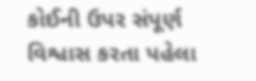કોઈની ઉપર સંપૂર્ણ વિશ્વાસ કરતા પહેલા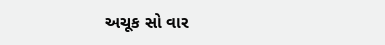અચૂક સો વાર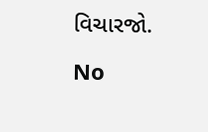વિચારજો.

No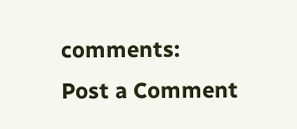comments:
Post a Comment